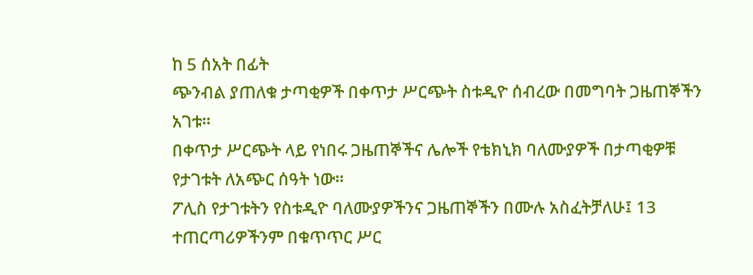ከ 5 ሰአት በፊት
ጭንብል ያጠለቁ ታጣቂዎች በቀጥታ ሥርጭት ስቱዲዮ ሰብረው በመግባት ጋዜጠኞችን አገቱ።
በቀጥታ ሥርጭት ላይ የነበሩ ጋዜጠኞችና ሌሎች የቴክኒክ ባለሙያዎች በታጣቂዎቹ የታገቱት ለአጭር ሰዓት ነው።
ፖሊስ የታገቱትን የስቱዲዮ ባለሙያዎችንና ጋዜጠኞችን በሙሉ አስፈትቻለሁ፤ 13 ተጠርጣሪዎችንም በቁጥጥር ሥር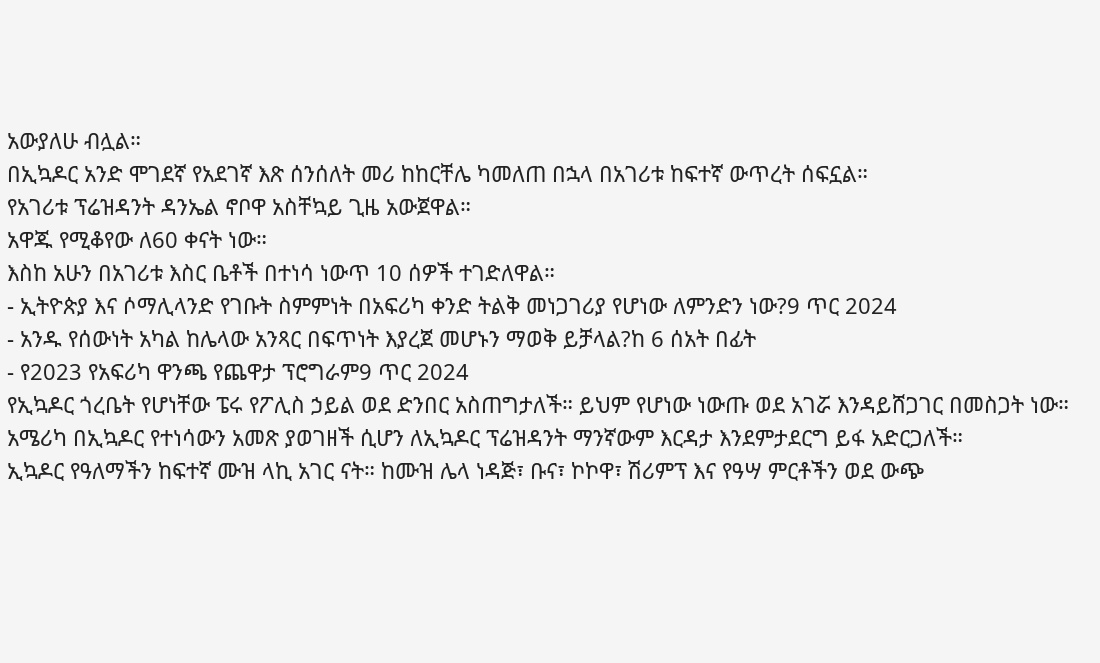አውያለሁ ብሏል።
በኢኳዶር አንድ ሞገደኛ የአደገኛ እጽ ሰንሰለት መሪ ከከርቸሌ ካመለጠ በኋላ በአገሪቱ ከፍተኛ ውጥረት ሰፍኗል።
የአገሪቱ ፕሬዝዳንት ዳንኤል ኖቦዋ አስቸኳይ ጊዜ አውጀዋል።
አዋጁ የሚቆየው ለ60 ቀናት ነው።
እስከ አሁን በአገሪቱ እስር ቤቶች በተነሳ ነውጥ 10 ሰዎች ተገድለዋል።
- ኢትዮጵያ እና ሶማሊላንድ የገቡት ስምምነት በአፍሪካ ቀንድ ትልቅ መነጋገሪያ የሆነው ለምንድን ነው?9 ጥር 2024
- አንዱ የሰውነት አካል ከሌላው አንጻር በፍጥነት እያረጀ መሆኑን ማወቅ ይቻላል?ከ 6 ሰአት በፊት
- የ2023 የአፍሪካ ዋንጫ የጨዋታ ፕሮግራም9 ጥር 2024
የኢኳዶር ጎረቤት የሆነቸው ፔሩ የፖሊስ ኃይል ወደ ድንበር አስጠግታለች። ይህም የሆነው ነውጡ ወደ አገሯ እንዳይሸጋገር በመስጋት ነው።
አሜሪካ በኢኳዶር የተነሳውን አመጽ ያወገዘች ሲሆን ለኢኳዶር ፕሬዝዳንት ማንኛውም እርዳታ እንደምታደርግ ይፋ አድርጋለች።
ኢኳዶር የዓለማችን ከፍተኛ ሙዝ ላኪ አገር ናት። ከሙዝ ሌላ ነዳጅ፣ ቡና፣ ኮኮዋ፣ ሽሪምፕ እና የዓሣ ምርቶችን ወደ ውጭ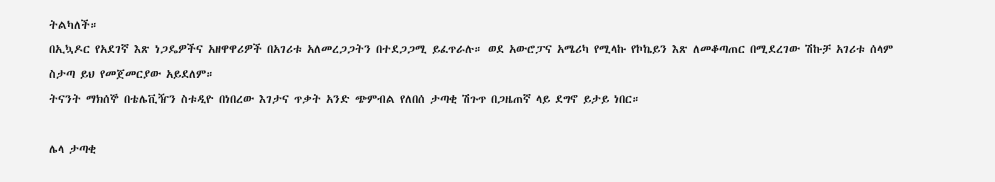ትልካለች።
በኢኳዶር የአደገኛ እጽ ነጋዴዎችና አዘዋዋሪዎች በአገሪቱ አለመረጋጋትን በተደጋጋሚ ይፈጥራሉ። ወደ አውሮፓና አሜሪካ የሚላኩ የኮኬይን እጽ ለመቆጣጠር በሚደረገው ሽኩቻ አገሪቱ ሰላም ስታጣ ይህ የመጀመርያው አይደለም።
ትናንት ማክሰኞ በቴሌቪዥን ስቱዲዮ በነበረው እገታና ጥቃት አንድ ጭምብል የለበሰ ታጣቂ ሽጉጥ በጋዜጠኛ ላይ ደግኖ ይታይ ነበር።

ሌላ ታጣቂ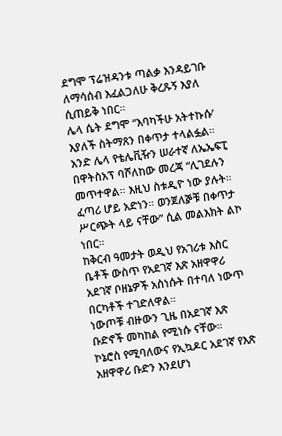ደግሞ ፕሬዝዳንቱ ጣልቃ እንዳይገቡ ለማሳሰብ እፈልጋለሁ ቅረጹኝ እያለ ሲጠይቅ ነበር።
ሌላ ሴት ደግሞ “እባካችሁ አትተኩሱ’ እያለች ስትማጸን በቀጥታ ተላልፏል።
አንድ ሌላ የቴሌቪዥን ሠራተኛ ለኤኤፍፒ በዋትስአፕ ባሾለከው መረጃ “ሊገደሉን መጥተዋል። እዚህ ስቱዲዮ ነው ያሉት። ፈጣሪ ሆይ አድነን። ወንጀለⶉቹ በቀጥታ ሥርጭት ላይ ናቸው” ሲል መልእክት ልኮ ነበር።
ከቅርብ ዓመታት ወዲህ የአገሪቱ እስር ቤቶች ውስጥ የአደገኛ እጽ አዘዋዋሪ አደገኛ ቦዘኔዎች አስነሱት በተባለ ነውጥ በርካቶች ተገድለዋል።
ነውጦቹ ብዙውን ጊዜ በአደገኛ እጽ ቡድኖች መካከል የሚነሱ ናቸው።
ኮኔሮስ የሚባለውና የኢኳዶር አደገኛ የእጽ አዘዋዋሪ ቡድን እንደሆነ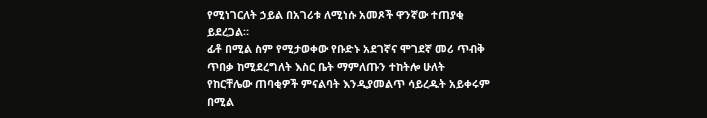የሚነገርለት ኃይል በአገሪቱ ለሚነሱ አመጾች ዋንኛው ተጠያቂ ይደረጋል።
ፊቶ በሚል ስም የሚታወቀው የቡድኑ አደገኛና ሞገደኛ መሪ ጥብቅ ጥበቃ ከሚደረግለት እስር ቤት ማምለጡን ተከትሎ ሁለት የከርቸሌው ጠባቂዎች ምናልባት እንዲያመልጥ ሳይረዱት አይቀሩም በሚል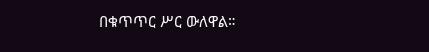በቁጥጥር ሥር ውለዋል።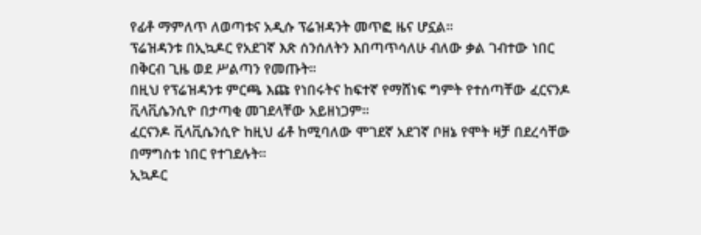የፊቶ ማምለጥ ለወጣቱና አዲሱ ፕሬዝዳንት መጥፎ ዜና ሆኗል።
ፕሬዝዳንቱ በኢኳዶር የአደገኛ እጽ ሰንሰለትን እበጣጥሳለሁ ብለው ቃል ገብተው ነበር በቅርብ ጊዜ ወደ ሥልጣን የመጡት።
በዚህ የፕሬዝዳንቱ ምርጫ እጩ የነበሩትና ከፍተኛ የማሸነፍ ግምት የተሰጣቸው ፈርናንዶ ቪላቪሴንሲዮ በታጣቂ መገደላቸው አይዘነጋም።
ፈርናንዶ ቪላቪሴንሲዮ ከዚህ ፊቶ ከሚባለው ሞገደኛ አደገኛ ቦዘኔ የሞት ዛቻ በደረሳቸው በማግስቱ ነበር የተገደሉት።
ኢኳዶር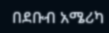በደቡብ አሜሪካ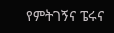የምትገኝና ፔሩና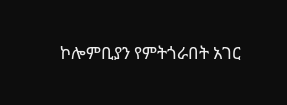ኮሎምቢያን የምትጎራበት አገር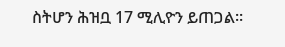ስትሆን ሕዝቧ 17 ሚሊዮን ይጠጋል።